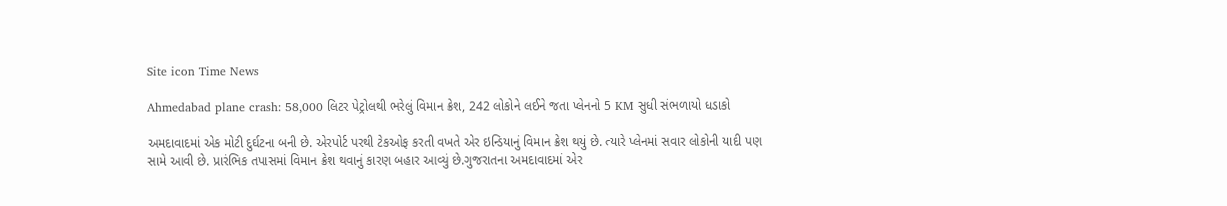Site icon Time News

Ahmedabad plane crash: 58,000 લિટર પેટ્રોલથી ભરેલું વિમાન ક્રેશ, 242 લોકોને લઈને જતા પ્લેનનો 5 KM સુધી સંભળાયો ધડાકો

અમદાવાદમાં એક મોટી દુર્ઘટના બની છે. એરપોર્ટ પરથી ટેકઓફ કરતી વખતે એર ઇન્ડિયાનું વિમાન ક્રેશ થયું છે. ત્યારે પ્લેનમાં સવાર લોકોની યાદી પણ સામે આવી છે. પ્રારંભિક તપાસમાં વિમાન ક્રેશ થવાનું કારણ બહાર આવ્યું છે.ગુજરાતના અમદાવાદમાં એર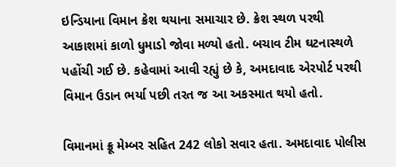ઇન્ડિયાના વિમાન ક્રેશ થયાના સમાચાર છે. ક્રેશ સ્થળ પરથી આકાશમાં કાળો ધુમાડો જોવા મળ્યો હતો. બચાવ ટીમ ઘટનાસ્થળે પહોંચી ગઈ છે. કહેવામાં આવી રહ્યું છે કે, અમદાવાદ એરપોર્ટ પરથી વિમાન ઉડાન ભર્યા પછી તરત જ આ અકસ્માત થયો હતો.

વિમાનમાં ક્રૂ મેમ્બર સહિત 242 લોકો સવાર હતા. અમદાવાદ પોલીસ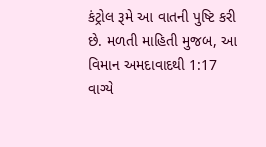કંટ્રોલ રૂમે આ વાતની પુષ્ટિ કરી છે. મળતી માહિતી મુજબ, આ વિમાન અમદાવાદથી 1:17 વાગ્યે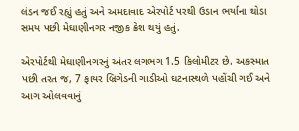લંડન જઈ રહ્યું હતું અને અમદાવાદ એરપોર્ટ પરથી ઉડાન ભર્યાના થોડા સમય પછી મેઘાણીનગર નજીક ક્રેશ થયું હતું.

એરપોર્ટથી મેઘાણીનગરનું અંતર લગભગ 1.5 કિલોમીટર છે. અકસ્માત પછી તરત જ, 7 ફાયર બ્રિગેડની ગાડીઓ ઘટનાસ્થળે પહોંચી ગઈ અને આગ ઓલવવાનું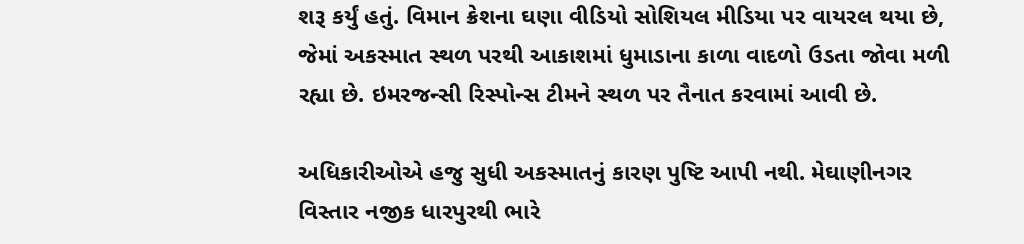શરૂ કર્યું હતું. વિમાન ક્રેશના ઘણા વીડિયો સોશિયલ મીડિયા પર વાયરલ થયા છે, જેમાં અકસ્માત સ્થળ પરથી આકાશમાં ધુમાડાના કાળા વાદળો ઉડતા જોવા મળી રહ્યા છે. ઇમરજન્સી રિસ્પોન્સ ટીમને સ્થળ પર તૈનાત કરવામાં આવી છે.

અધિકારીઓએ હજુ સુધી અકસ્માતનું કારણ પુષ્ટિ આપી નથી. મેઘાણીનગર વિસ્તાર નજીક ધારપુરથી ભારે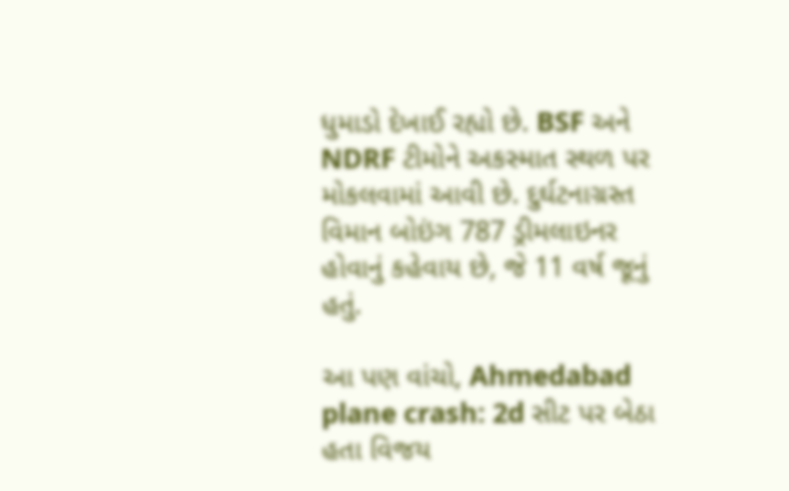ધુમાડો દેખાઈ રહ્યો છે. BSF અને NDRF ટીમોને અકસ્માત સ્થળ પર મોકલવામાં આવી છે. દુર્ઘટનાગ્રસ્ત વિમાન બોઇંગ 787 ડ્રીમલાઇનર હોવાનું કહેવાય છે, જે 11 વર્ષ જૂનું હતું.

આ પણ વાંચો, Ahmedabad plane crash: 2d સીટ પર બેઠા હતા વિજય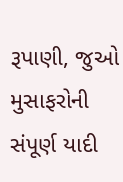રૂપાણી, જુઓ મુસાફરોની સંપૂર્ણ યાદી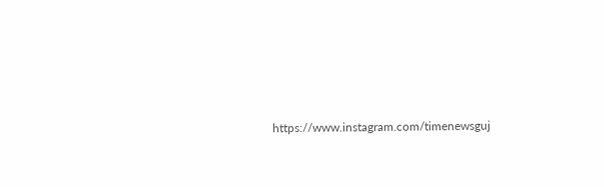https://www.instagram.com/timenewsguj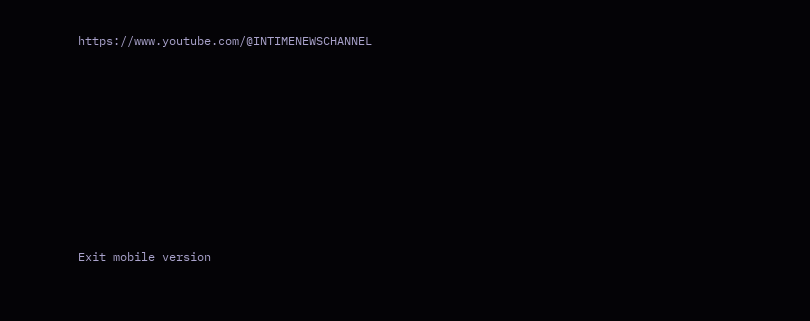https://www.youtube.com/@INTIMENEWSCHANNEL








Exit mobile version